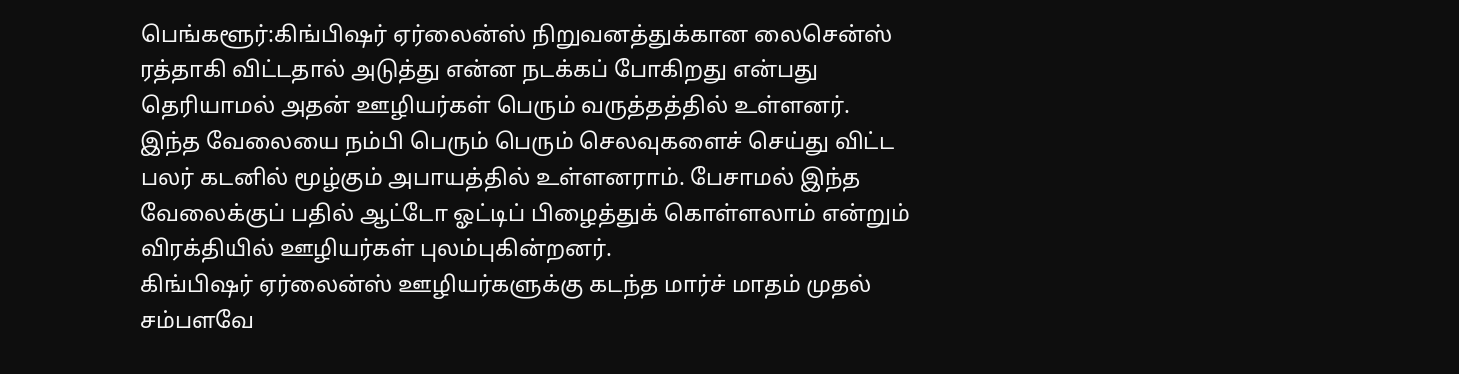பெங்களூர்:கிங்பிஷர் ஏர்லைன்ஸ் நிறுவனத்துக்கான லைசென்ஸ் ரத்தாகி விட்டதால் அடுத்து என்ன நடக்கப் போகிறது என்பது தெரியாமல் அதன் ஊழியர்கள் பெரும் வருத்தத்தில் உள்ளனர். இந்த வேலையை நம்பி பெரும் பெரும் செலவுகளைச் செய்து விட்ட பலர் கடனில் மூழ்கும் அபாயத்தில் உள்ளனராம். பேசாமல் இந்த வேலைக்குப் பதில் ஆட்டோ ஓட்டிப் பிழைத்துக் கொள்ளலாம் என்றும் விரக்தியில் ஊழியர்கள் புலம்புகின்றனர்.
கிங்பிஷர் ஏர்லைன்ஸ் ஊழியர்களுக்கு கடந்த மார்ச் மாதம் முதல் சம்பளவே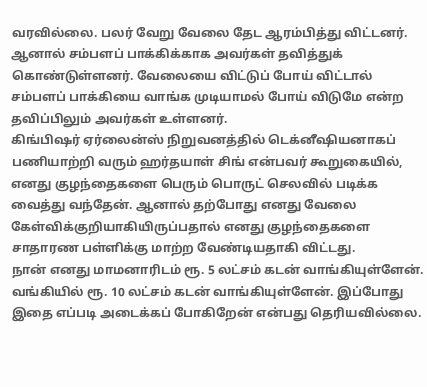வரவில்லை. பலர் வேறு வேலை தேட ஆரம்பித்து விட்டனர். ஆனால் சம்பளப் பாக்கிக்காக அவர்கள் தவித்துக் கொண்டுள்ளனர். வேலையை விட்டுப் போய் விட்டால் சம்பளப் பாக்கியை வாங்க முடியாமல் போய் விடுமே என்ற தவிப்பிலும் அவர்கள் உள்ளனர்.
கிங்பிஷர் ஏர்லைன்ஸ் நிறுவனத்தில் டெக்னீஷியனாகப் பணியாற்றி வரும் ஹர்தயாள் சிங் என்பவர் கூறுகையில், எனது குழந்தைகளை பெரும் பொருட் செலவில் படிக்க வைத்து வந்தேன். ஆனால் தற்போது எனது வேலை கேள்விக்குறியாகியிருப்பதால் எனது குழந்தைகளை சாதாரண பள்ளிக்கு மாற்ற வேண்டியதாகி விட்டது.
நான் எனது மாமனாரிடம் ரூ. 5 லட்சம் கடன் வாங்கியுள்ளேன். வங்கியில் ரூ. 10 லட்சம் கடன் வாங்கியுள்ளேன். இப்போது இதை எப்படி அடைக்கப் போகிறேன் என்பது தெரியவில்லை.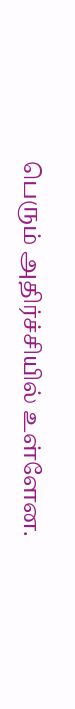பெரும் அதிர்ச்சியில் உள்ளேன.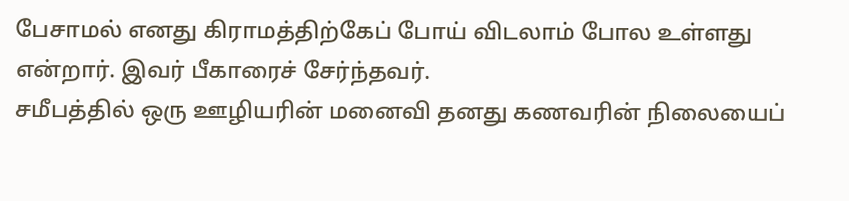பேசாமல் எனது கிராமத்திற்கேப் போய் விடலாம் போல உள்ளது என்றார். இவர் பீகாரைச் சேர்ந்தவர்.
சமீபத்தில் ஒரு ஊழியரின் மனைவி தனது கணவரின் நிலையைப்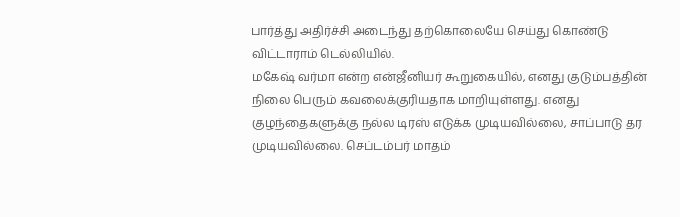பார்த்து அதிர்ச்சி அடைந்து தற்கொலையே செய்து கொண்டு விட்டாராம் டெல்லியில்.
மகேஷ் வர்மா என்ற என்ஜீனியர் கூறுகையில், எனது குடும்பத்தின் நிலை பெரும் கவலைக்குரியதாக மாறியுள்ளது. எனது குழந்தைகளுக்கு நல்ல டிரஸ் எடுக்க முடியவில்லை, சாப்பாடு தர முடியவில்லை. செப்டம்பர் மாதம்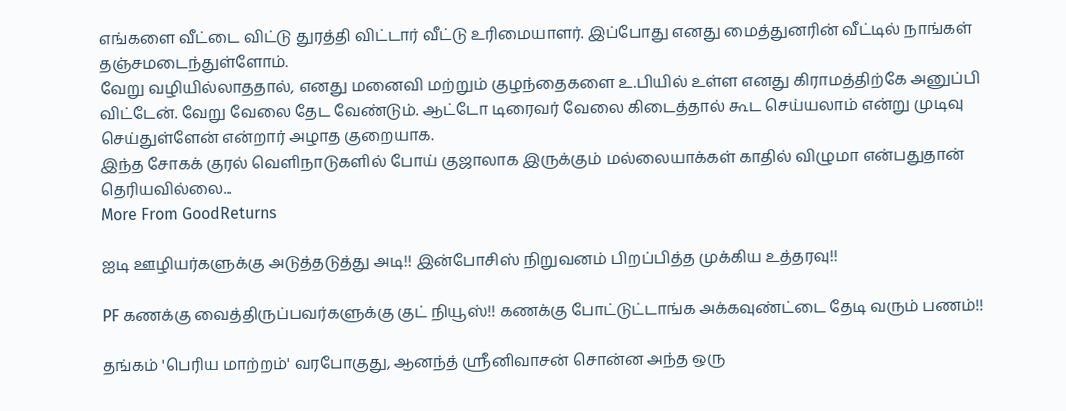எங்களை வீட்டை விட்டு துரத்தி விட்டார் வீட்டு உரிமையாளர். இப்போது எனது மைத்துனரின் வீட்டில் நாங்கள் தஞ்சமடைந்துள்ளோம்.
வேறு வழியில்லாததால், எனது மனைவி மற்றும் குழந்தைகளை உ.பியில் உள்ள எனது கிராமத்திற்கே அனுப்பி விட்டேன். வேறு வேலை தேட வேண்டும். ஆட்டோ டிரைவர் வேலை கிடைத்தால் கூட செய்யலாம் என்று முடிவு செய்துள்ளேன் என்றார் அழாத குறையாக.
இந்த சோகக் குரல் வெளிநாடுகளில் போய் குஜாலாக இருக்கும் மல்லையாக்கள் காதில் விழுமா என்பதுதான் தெரியவில்லை...
More From GoodReturns

ஐடி ஊழியர்களுக்கு அடுத்தடுத்து அடி!! இன்போசிஸ் நிறுவனம் பிறப்பித்த முக்கிய உத்தரவு!!

PF கணக்கு வைத்திருப்பவர்களுக்கு குட் நியூஸ்!! கணக்கு போட்டுட்டாங்க அக்கவுண்ட்டை தேடி வரும் பணம்!!

தங்கம் 'பெரிய மாற்றம்' வரபோகுது, ஆனந்த் ஸ்ரீனிவாசன் சொன்ன அந்த ஒரு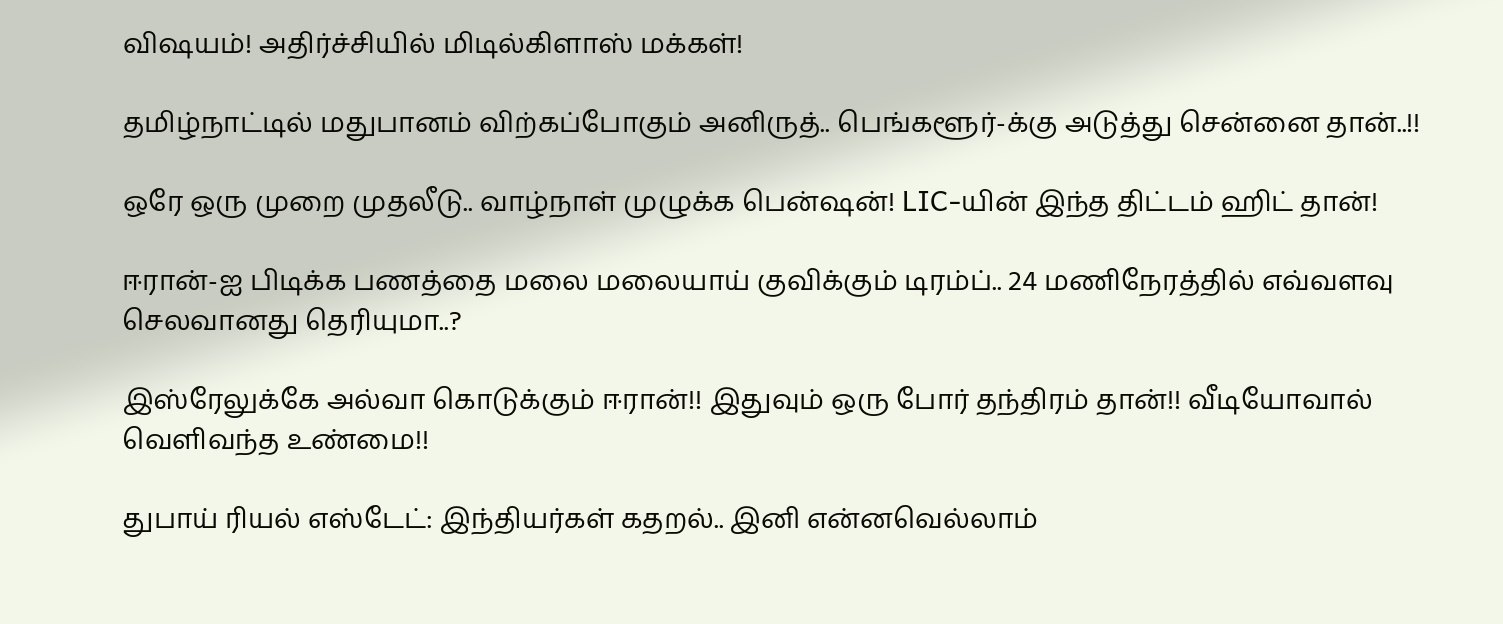விஷயம்! அதிர்ச்சியில் மிடில்கிளாஸ் மக்கள்!

தமிழ்நாட்டில் மதுபானம் விற்கப்போகும் அனிருத்.. பெங்களூர்-க்கு அடுத்து சென்னை தான்..!!

ஒரே ஒரு முறை முதலீடு.. வாழ்நாள் முழுக்க பென்ஷன்! LIC-யின் இந்த திட்டம் ஹிட் தான்!

ஈரான்-ஐ பிடிக்க பணத்தை மலை மலையாய் குவிக்கும் டிரம்ப்.. 24 மணிநேரத்தில் எவ்வளவு செலவானது தெரியுமா..?

இஸ்ரேலுக்கே அல்வா கொடுக்கும் ஈரான்!! இதுவும் ஒரு போர் தந்திரம் தான்!! வீடியோவால் வெளிவந்த உண்மை!!

துபாய் ரியல் எஸ்டேட்: இந்தியர்கள் கதறல்.. இனி என்னவெல்லாம்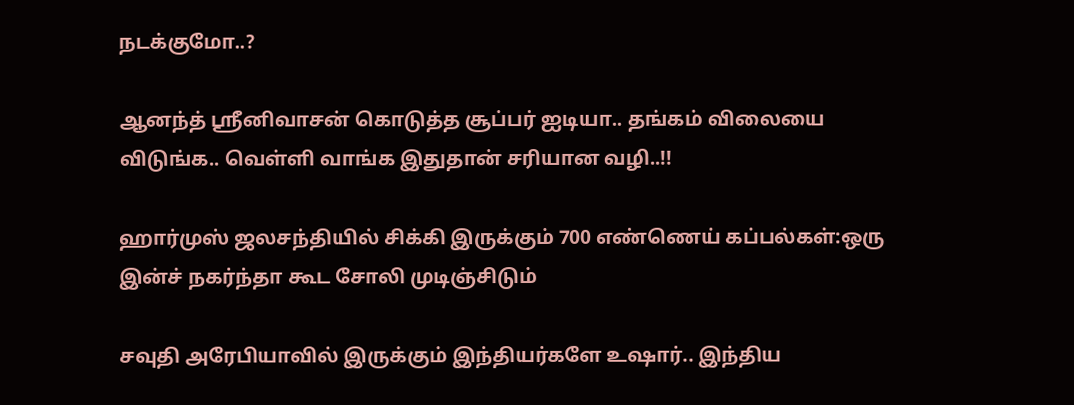நடக்குமோ..?

ஆனந்த் ஸ்ரீனிவாசன் கொடுத்த சூப்பர் ஐடியா.. தங்கம் விலையை விடுங்க.. வெள்ளி வாங்க இதுதான் சரியான வழி..!!

ஹார்முஸ் ஜலசந்தியில் சிக்கி இருக்கும் 700 எண்ணெய் கப்பல்கள்:ஒரு இன்ச் நகர்ந்தா கூட சோலி முடிஞ்சிடும்

சவுதி அரேபியாவில் இருக்கும் இந்தியர்களே உஷார்.. இந்திய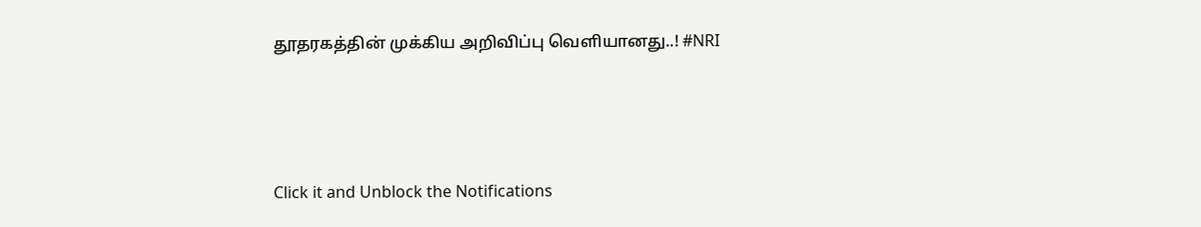தூதரகத்தின் முக்கிய அறிவிப்பு வெளியானது..! #NRI



Click it and Unblock the Notifications